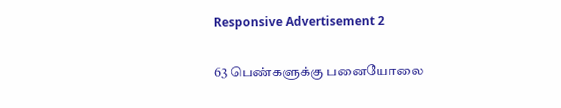Responsive Advertisement 2

63 பெண்களுக்கு பனையோலை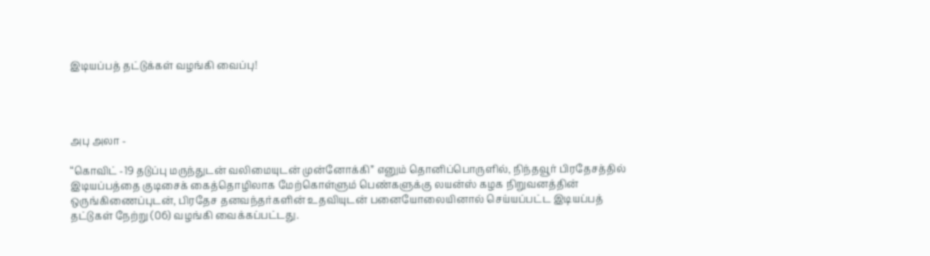இடியப்பத் தட்டுக்கள் வழங்கி வைப்பு!




அபு அலா -

“கொவிட் -19 தடுப்பு மருந்துடன் வலிமையுடன் முன்னோக்கி” எனும் தொனிப்பொருளில், நிந்தவூர் பிரதேசத்தில் இடியப்பத்தை குடிசைக் கைத்தொழிலாக மேற்கொள்ளும் பெண்களுக்கு லயன்ஸ் கழக நிறுவனத்தின் ஒருங்கிணைப்புடன், பிரதேச தனவந்தர்களின் உதவியுடன் பனையோலையினால் செய்யப்பட்ட இடியப்பத் தட்டுகள் நேற்று (06) வழங்கி வைக்கப்பட்டது.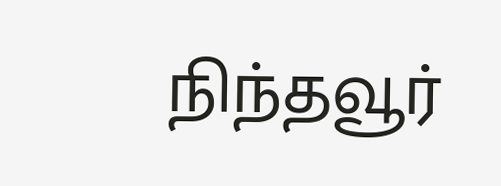நிந்தவூர்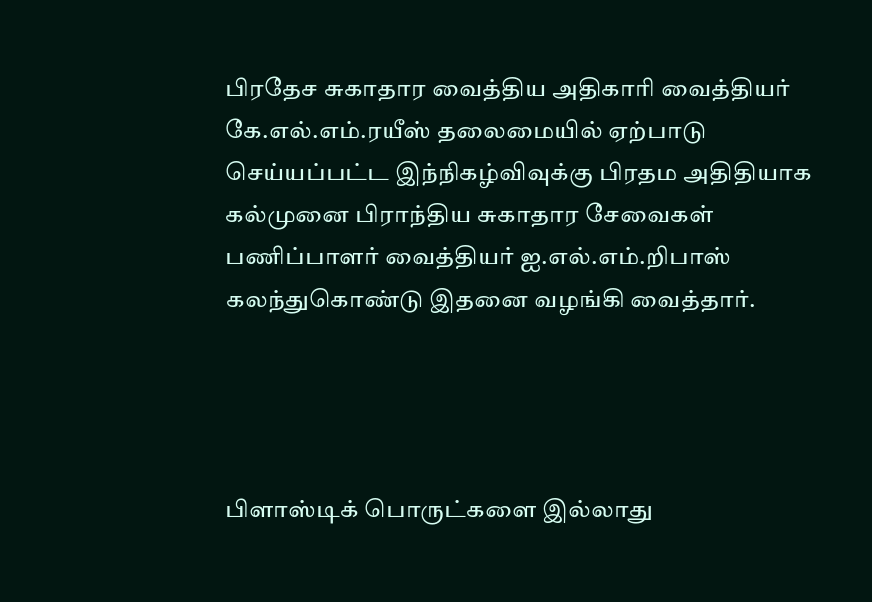பிரதேச சுகாதார வைத்திய அதிகாரி வைத்தியர் கே.எல்.எம்.ரயீஸ் தலைமையில் ஏற்பாடு செய்யப்பட்ட இந்நிகழ்விவுக்கு பிரதம அதிதியாக கல்முனை பிராந்திய சுகாதார சேவைகள் பணிப்பாளர் வைத்தியர் ஐ.எல்.எம்.றிபாஸ் கலந்துகொண்டு இதனை வழங்கி வைத்தார்.




பிளாஸ்டிக் பொருட்களை இல்லாது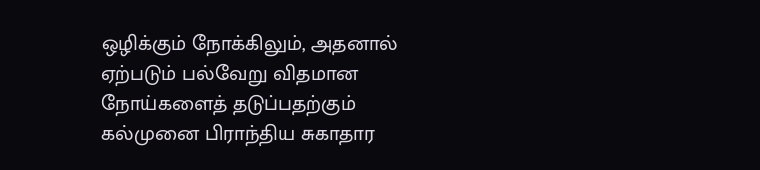ஒழிக்கும் நோக்கிலும், அதனால் ஏற்படும் பல்வேறு விதமான நோய்களைத் தடுப்பதற்கும் கல்முனை பிராந்திய சுகாதார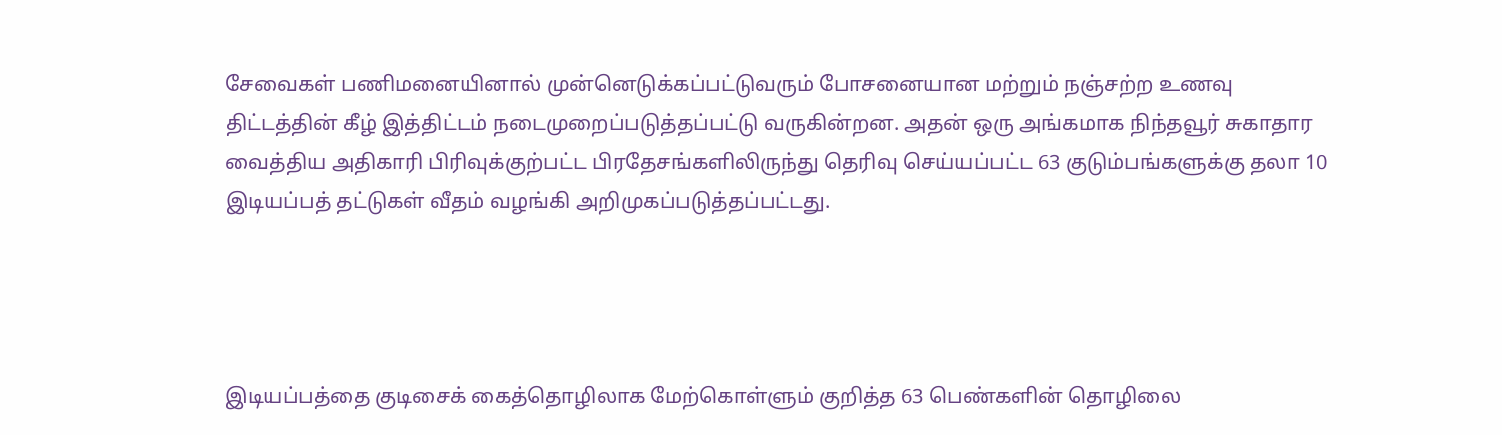சேவைகள் பணிமனையினால் முன்னெடுக்கப்பட்டுவரும் போசனையான மற்றும் நஞ்சற்ற உணவு திட்டத்தின் கீழ் இத்திட்டம் நடைமுறைப்படுத்தப்பட்டு வருகின்றன. அதன் ஒரு அங்கமாக நிந்தவூர் சுகாதார வைத்திய அதிகாரி பிரிவுக்குற்பட்ட பிரதேசங்களிலிருந்து தெரிவு செய்யப்பட்ட 63 குடும்பங்களுக்கு தலா 10 இடியப்பத் தட்டுகள் வீதம் வழங்கி அறிமுகப்படுத்தப்பட்டது.




இடியப்பத்தை குடிசைக் கைத்தொழிலாக மேற்கொள்ளும் குறித்த 63 பெண்களின் தொழிலை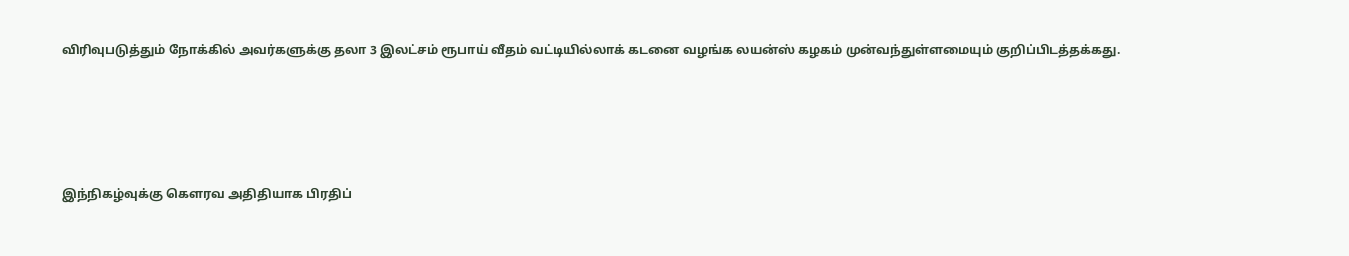விரிவுபடுத்தும் நோக்கில் அவர்களுக்கு தலா 3 இலட்சம் ரூபாய் வீதம் வட்டியில்லாக் கடனை வழங்க லயன்ஸ் கழகம் முன்வந்துள்ளமையும் குறிப்பிடத்தக்கது.




இந்நிகழ்வுக்கு கௌரவ அதிதியாக பிரதிப்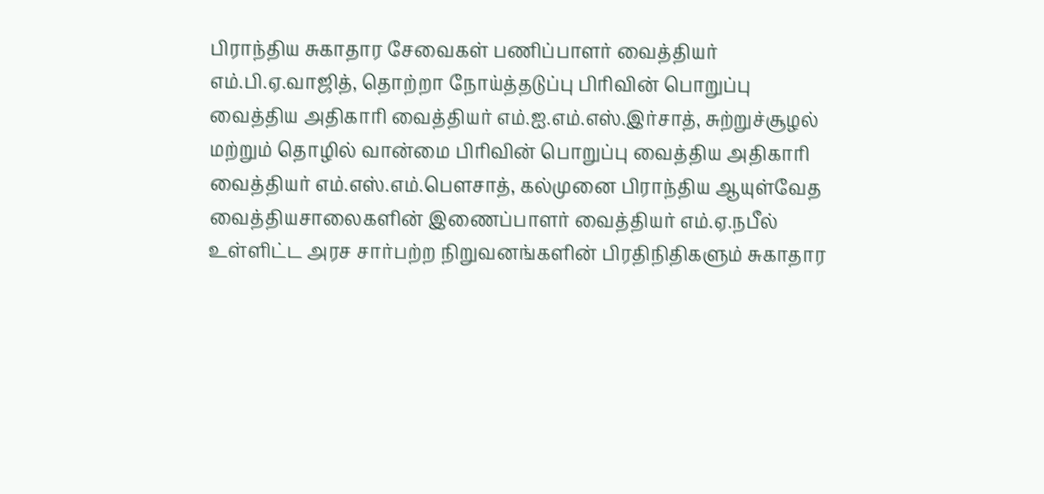பிராந்திய சுகாதார சேவைகள் பணிப்பாளர் வைத்தியர் எம்.பி.ஏ.வாஜித், தொற்றா நோய்த்தடுப்பு பிரிவின் பொறுப்பு வைத்திய அதிகாரி வைத்தியர் எம்.ஐ.எம்.எஸ்.இர்சாத், சுற்றுச்சூழல் மற்றும் தொழில் வான்மை பிரிவின் பொறுப்பு வைத்திய அதிகாரி வைத்தியர் எம்.எஸ்.எம்.பௌசாத், கல்முனை பிராந்திய ஆயுள்வேத வைத்தியசாலைகளின் இணைப்பாளர் வைத்தியர் எம்.ஏ.நபீல் உள்ளிட்ட அரச சார்பற்ற நிறுவனங்களின் பிரதிநிதிகளும் சுகாதார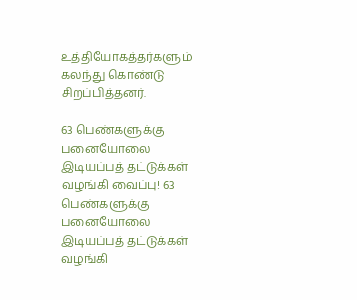உத்தியோகத்தர்களும் கலந்து கொண்டு சிறப்பித்தனர்.

63 பெண்களுக்கு பனையோலை இடியப்பத் தட்டுக்கள் வழங்கி வைப்பு! 63 பெண்களுக்கு பனையோலை இடியப்பத் தட்டுக்கள் வழங்கி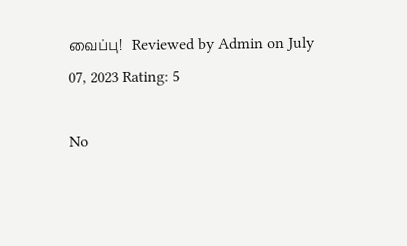வைப்பு!   Reviewed by Admin on July 07, 2023 Rating: 5

No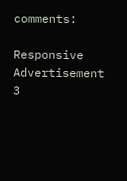comments:

Responsive Advertisement 3